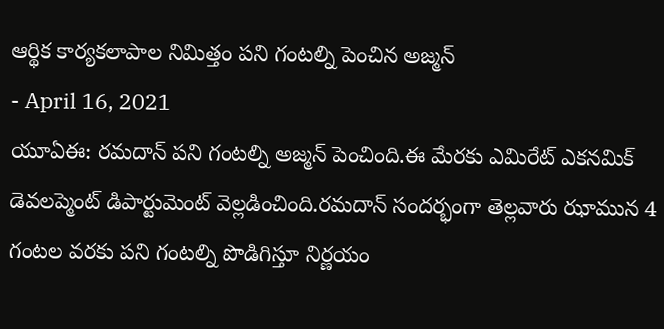ఆర్థిక కార్యకలాపాల నిమిత్తం పని గంటల్ని పెంచిన అజ్మన్
- April 16, 2021
యూఏఈ: రమదాన్ పని గంటల్ని అజ్మన్ పెంచింది.ఈ మేరకు ఎమిరేట్ ఎకనమిక్ డెవలప్మెంట్ డిపార్టుమెంట్ వెల్లడించింది.రమదాన్ సందర్భంగా తెల్లవారు ఝామున 4 గంటల వరకు పని గంటల్ని పొడిగిస్తూ నిర్ణయం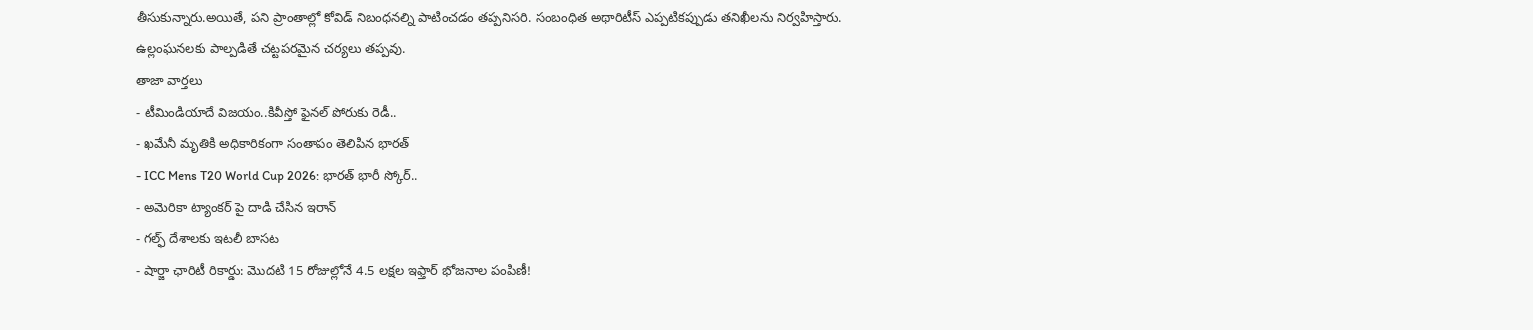తీసుకున్నారు.అయితే, పని ప్రాంతాల్లో కోవిడ్ నిబంధనల్ని పాటించడం తప్పనిసరి. సంబంధిత అథారిటీస్ ఎప్పటికప్పుడు తనిఖీలను నిర్వహిస్తారు. ఉల్లంఘనలకు పాల్పడితే చట్టపరమైన చర్యలు తప్పవు.
తాజా వార్తలు
- టీమిండియాదే విజయం..కివీస్తో ఫైనల్ పోరుకు రెడీ..
- ఖమేనీ మృతికి అధికారికంగా సంతాపం తెలిపిన భారత్
- ICC Mens T20 World Cup 2026: భారత్ భారీ స్కోర్..
- అమెరికా ట్యాంకర్ పై దాడి చేసిన ఇరాన్
- గల్ఫ్ దేశాలకు ఇటలీ బాసట
- షార్జా ఛారిటీ రికార్డు: మొదటి 15 రోజుల్లోనే 4.5 లక్షల ఇఫ్తార్ భోజనాల పంపిణీ!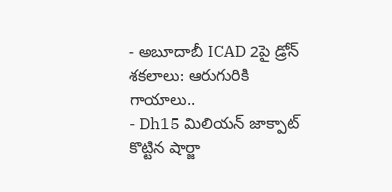- అబూదాబీ ICAD 2పై డ్రోన్ శకలాలు: ఆరుగురికి గాయాలు..
- Dh15 మిలియన్ జాక్పాట్ కొట్టిన షార్జా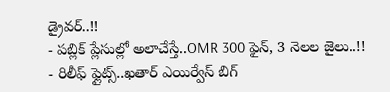డ్రైవర్..!!
- పబ్లిక్ ప్లేసుల్లో అలాచేస్తే..OMR 300 ఫైన్, 3 నెలల జైలు..!!
- రిలీఫ్ ఫ్లైట్స్..ఖతార్ ఎయిర్వేస్ బిగ్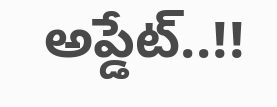అప్డేట్..!!